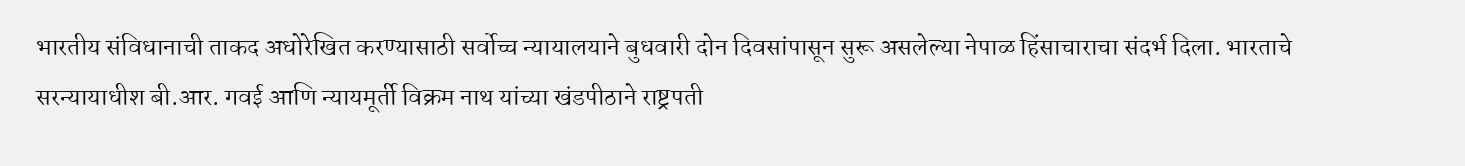भारतीय संविधानाची ताकद अधोरेखित करण्यासाठी सर्वोच्च न्यायालयाने बुधवारी दोन दिवसांपासून सुरू असलेल्या नेपाळ हिंसाचाराचा संदर्भ दिला. भारताचे सरन्यायाधीश बी.आर. गवई आणि न्यायमूर्ती विक्रम नाथ यांच्या खंडपीठाने राष्ट्रपती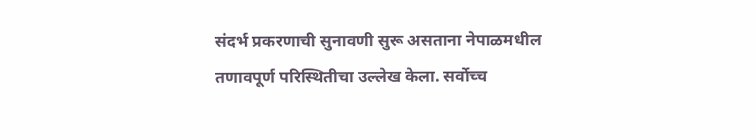संदर्भ प्रकरणाची सुनावणी सुरू असताना नेपाळमधील तणावपूर्ण परिस्थितीचा उल्लेख केला. सर्वोच्च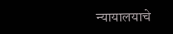न्यायालयाचे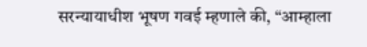सरन्यायाधीश भूषण गवई म्हणाले की, “आम्हाला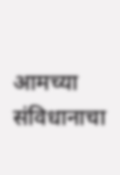आमच्या संविधानाचा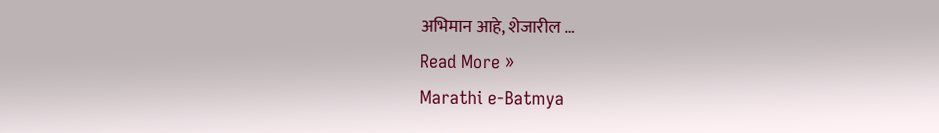अभिमान आहे, शेजारील …
Read More »
Marathi e-Batmya